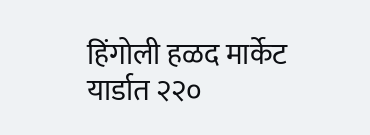हिंगोली हळद मार्केट यार्डात २२०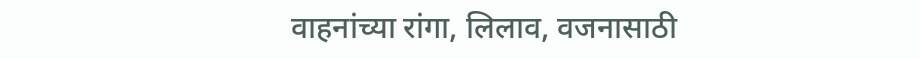वाहनांच्या रांगा, लिलाव, वजनासाठी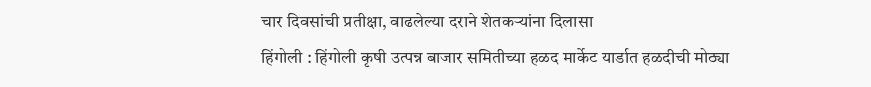चार दिवसांची प्रतीक्षा, वाढलेल्या दराने शेतकऱ्यांना दिलासा
हिंगोली : हिंगोली कृषी उत्पन्न बाजार समितीच्या हळद मार्केट यार्डात हळदीची मोठ्या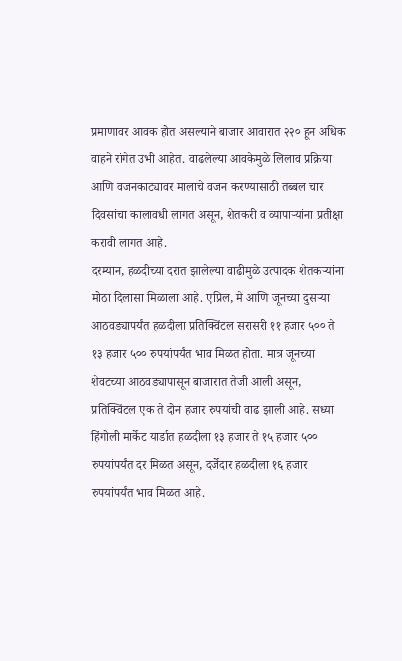प्रमाणावर आवक होत असल्याने बाजार आवारात २२० हून अधिक वाहने रांगेत उभी आहेत. वाढलेल्या आवकेमुळे लिलाव प्रक्रिया आणि वजनकाट्यावर मालाचे वजन करण्यासाठी तब्बल चार दिवसांचा कालावधी लागत असून, शेतकरी व व्यापाऱ्यांना प्रतीक्षा करावी लागत आहे.
दरम्यान, हळदीच्या दरात झालेल्या वाढीमुळे उत्पादक शेतकऱ्यांना मोठा दिलासा मिळाला आहे. एप्रिल, मे आणि जूनच्या दुसऱ्या आठवड्यापर्यंत हळदीला प्रतिक्विंटल सरासरी ११ हजार ५०० ते १३ हजार ५०० रुपयांपर्यंत भाव मिळत होता. मात्र जूनच्या शेवटच्या आठवड्यापासून बाजारात तेजी आली असून, प्रतिक्विंटल एक ते दोन हजार रुपयांची वाढ झाली आहे. सध्या हिंगोली मार्केट यार्डात हळदीला १३ हजार ते १५ हजार ५०० रुपयांपर्यंत दर मिळत असून, दर्जेदार हळदीला १६ हजार रुपयांपर्यंत भाव मिळत आहे.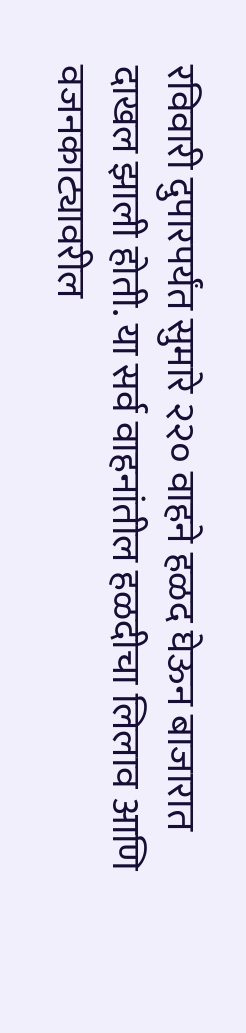रविवारी दुपारपर्यंत सुमारे २२० वाहने हळद घेऊन बाजारात दाखल झाली होती. या सर्व वाहनांतील हळदीचा लिलाव आणि वजनकाट्यावरील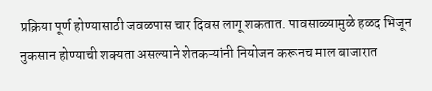प्रक्रिया पूर्ण होण्यासाठी जवळपास चार दिवस लागू शकतात. पावसाळ्यामुळे हळद भिजून नुकसान होण्याची शक्यता असल्याने शेतकऱ्यांनी नियोजन करूनच माल बाजारात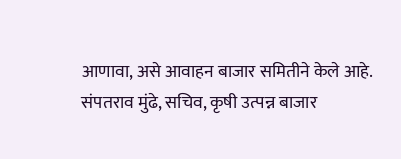आणावा, असे आवाहन बाजार समितीने केले आहे.
संपतराव मुंढे, सचिव, कृषी उत्पन्न बाजार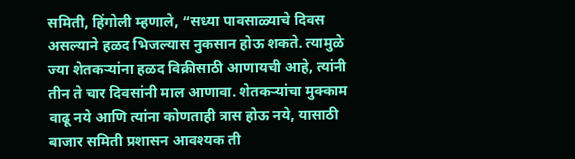समिती, हिंगोली म्हणाले, “सध्या पावसाळ्याचे दिवस असल्याने हळद भिजल्यास नुकसान होऊ शकते. त्यामुळे ज्या शेतकऱ्यांना हळद विक्रीसाठी आणायची आहे, त्यांनी तीन ते चार दिवसांनी माल आणावा. शेतकऱ्यांचा मुक्काम वाढू नये आणि त्यांना कोणताही त्रास होऊ नये, यासाठी बाजार समिती प्रशासन आवश्यक ती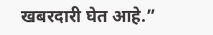खबरदारी घेत आहे.”